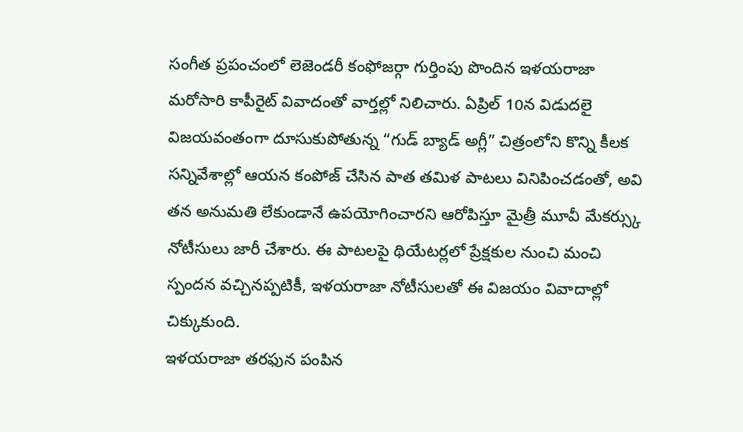సంగీత ప్రపంచంలో లెజెండరీ కంఫోజర్గా గుర్తింపు పొందిన ఇళయరాజా మరోసారి కాపీరైట్ వివాదంతో వార్తల్లో నిలిచారు. ఏప్రిల్ 10న విడుదలై విజయవంతంగా దూసుకుపోతున్న “గుడ్ బ్యాడ్ అగ్లీ” చిత్రంలోని కొన్ని కీలక సన్నివేశాల్లో ఆయన కంపోజ్ చేసిన పాత తమిళ పాటలు వినిపించడంతో, అవి తన అనుమతి లేకుండానే ఉపయోగించారని ఆరోపిస్తూ మైత్రీ మూవీ మేకర్స్కు నోటీసులు జారీ చేశారు. ఈ పాటలపై థియేటర్లలో ప్రేక్షకుల నుంచి మంచి స్పందన వచ్చినప్పటికీ, ఇళయరాజా నోటీసులతో ఈ విజయం వివాదాల్లో చిక్కుకుంది.
ఇళయరాజా తరఫున పంపిన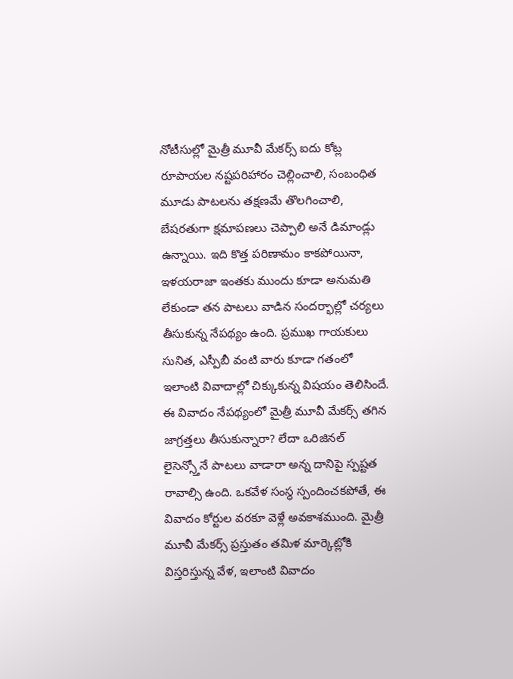నోటీసుల్లో మైత్రీ మూవీ మేకర్స్ ఐదు కోట్ల రూపాయల నష్టపరిహారం చెల్లించాలి, సంబంధిత మూడు పాటలను తక్షణమే తొలగించాలి, బేషరతుగా క్షమాపణలు చెప్పాలి అనే డిమాండ్లు ఉన్నాయి. ఇది కొత్త పరిణామం కాకపోయినా, ఇళయరాజా ఇంతకు ముందు కూడా అనుమతి లేకుండా తన పాటలు వాడిన సందర్భాల్లో చర్యలు తీసుకున్న నేపథ్యం ఉంది. ప్రముఖ గాయకులు సునిత, ఎస్పీబీ వంటి వారు కూడా గతంలో ఇలాంటి వివాదాల్లో చిక్కుకున్న విషయం తెలిసిందే.
ఈ వివాదం నేపథ్యంలో మైత్రీ మూవీ మేకర్స్ తగిన జాగ్రత్తలు తీసుకున్నారా? లేదా ఒరిజినల్ లైసెన్స్తోనే పాటలు వాడారా అన్న దానిపై స్పష్టత రావాల్సి ఉంది. ఒకవేళ సంస్థ స్పందించకపోతే, ఈ వివాదం కోర్టుల వరకూ వెళ్లే అవకాశముంది. మైత్రీ మూవీ మేకర్స్ ప్రస్తుతం తమిళ మార్కెట్లోకి విస్తరిస్తున్న వేళ, ఇలాంటి వివాదం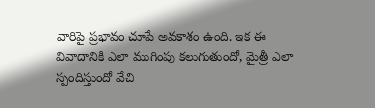వారిపై ప్రభావం చూపే అవకాశం ఉంది. ఇక ఈ వివాదానికి ఎలా ముగింపు కలుగుతుందో, మైత్రీ ఎలా స్పందిస్తుందో వేచి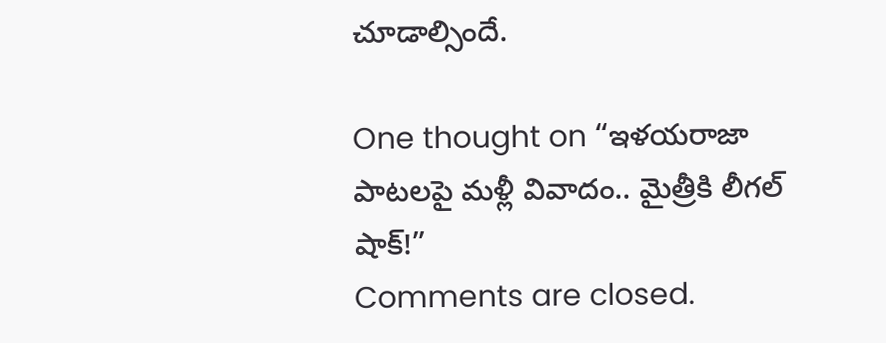చూడాల్సిందే.

One thought on “ఇళయరాజా పాటలపై మళ్లీ వివాదం.. మైత్రీకి లీగల్ షాక్!”
Comments are closed.